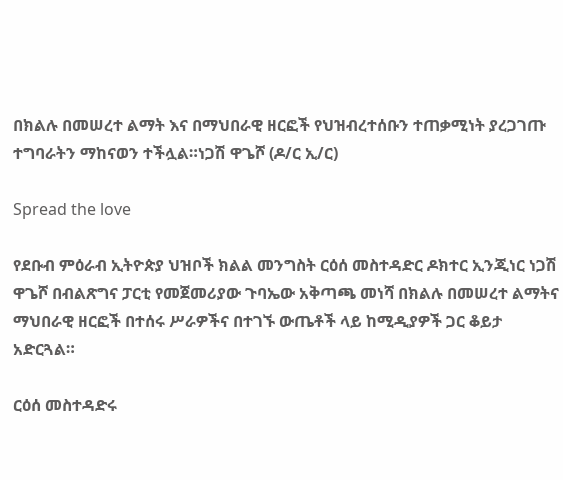በክልሉ በመሠረተ ልማት እና በማህበራዊ ዘርፎች የህዝብረተሰቡን ተጠቃሚነት ያረጋገጡ ተግባራትን ማከናወን ተችሏል።ነጋሽ ዋጌሾ (ዶ/ር ኢ/ር)

Spread the love

የደቡብ ምዕራብ ኢትዮጵያ ህዝቦች ክልል መንግስት ርዕሰ መስተዳድር ዶክተር ኢንጂነር ነጋሽ ዋጌሾ በብልጽግና ፓርቲ የመጀመሪያው ጉባኤው አቅጣጫ መነሻ በክልሉ በመሠረተ ልማትና ማህበራዊ ዘርፎች በተሰሩ ሥራዎችና በተገኙ ውጤቶች ላይ ከሚዲያዎች ጋር ቆይታ አድርጓል።

ርዕሰ መስተዳድሩ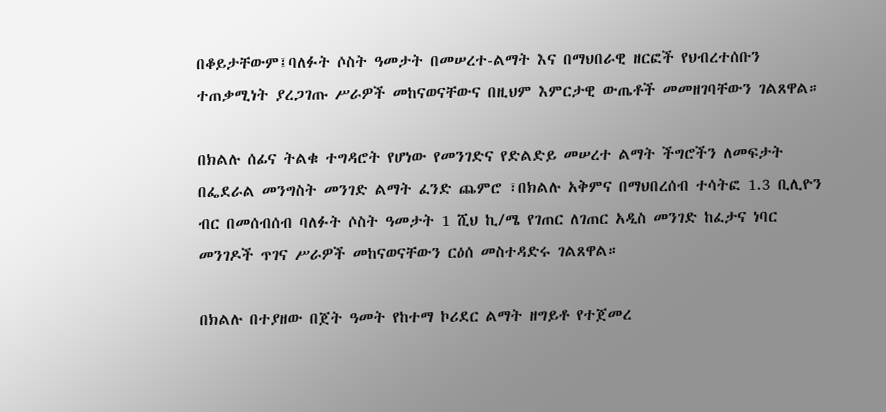በቆይታቸውም፤ባለፉት ሶስት ዓመታት በመሠረተ-ልማት እና በማህበራዊ ዘርፎች የህብረተሰቡን ተጠቃሚነት ያረጋገጡ ሥራዎች መከናወናቸውና በዚህም እምርታዊ ውጤቶች መመዘገባቸውን ገልጸዋል።

በክልሉ ሰፊና ትልቁ ተግዳሮት የሆነው የመንገድና የድልድይ መሠረተ ልማት ችግሮችን ለመፍታት በፌደራል መንግስት መንገድ ልማት ፈንድ ጨምሮ ፣በክልሉ አቅምና በማህበረሰብ ተሳትፎ 1.3 ቢሊዮን ብር በመሰብሰብ ባለፉት ሶስት ዓመታት 1 ሺህ ኪ/ሜ የገጠር ለገጠር አዲስ መንገድ ከፈታና ነባር መንገዶች ጥገና ሥራዎች መከናወናቸውን ርዕሰ መስተዳድሩ ገልጸዋል።

በክልሉ በተያዘው በጀት ዓመት የከተማ ኮሪደር ልማት ዘግይቶ የተጀመረ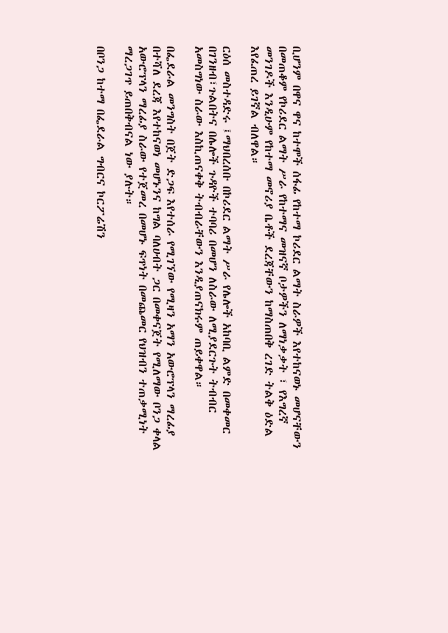ቢሆንም በዋና ዋና ከተሞች ሰፋፊ የከተማ ኮሪደር ልማት ስራዎች እየተከናወኑ መሆናቸውን በመጠቆም የኮሪደር ልማት ሥራ የከተማና መዝናኛ ቦታዎችን ለማነቃቃት ፣ የእግረኛ መንገዶች እንዲሁም የከተማ መኖሪያ ቤቶች ደረጃቸውን ከማስጠበቅ ረገድ ትልቅ ዕድል እየፈጠረ ይገኛል ብለዋል።

ርዕሰ መስተዳድሩ ፤ማህበረሰቡ በኮሪደር ልማት ሥራ የሌሎች አከባቢ ልምድ በመቀመር በገንዘብ፣ጉልበትና በሌሎች ጉዳዮች ተባባሪ በመሆን ለስራው ለሚያደርጉት ትብብር አመስግነው ስራው እስኪጠናቀቅ ትብብራቸውን እንዲያጠናክሩም ጠይቀዋል።

በፌደራል መንግስት በጀት ድጋፍ እየተሰራ የሚገኘው የሚዛን አማን አውሮፕላን ማረፊያ በተሻለ ደረጃ እየተከናወነ መሆኑንና ከግል ባለሀብት ጋር በመቀናጀት የሚለማው ቦንጋ ቀላል አውሮፕላን ማረፊያ ስራው የተጀመረ በመሆኑ ፍጥነት በመጨመር የህዝብን ተጠቃሚነት ማረጋገጥ ይጠበቅብናል ነው ያሉት።

በቦንጋ ከተማ በፌደራል ግብርና ኮርፖሬሽን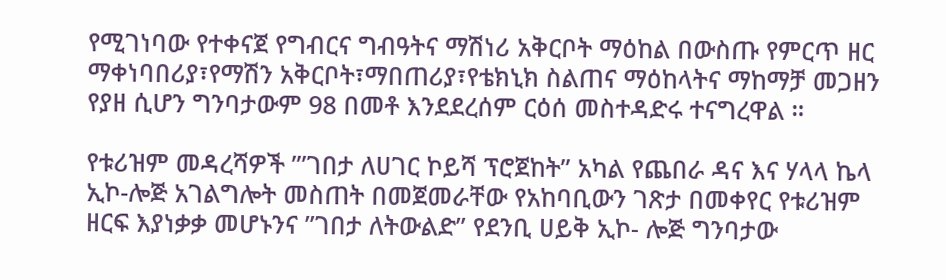የሚገነባው የተቀናጀ የግብርና ግብዓትና ማሽነሪ አቅርቦት ማዕከል በውስጡ የምርጥ ዘር ማቀነባበሪያ፣የማሽን አቅርቦት፣ማበጠሪያ፣የቴክኒክ ስልጠና ማዕከላትና ማከማቻ መጋዘን የያዘ ሲሆን ግንባታውም 98 በመቶ እንደደረሰም ርዕሰ መስተዳድሩ ተናግረዋል ።

የቱሪዝም መዳረሻዎች ”’ገበታ ለሀገር ኮይሻ ፕሮጀከት” አካል የጨበራ ዳና እና ሃላላ ኬላ ኢኮ-ሎጅ አገልግሎት መስጠት በመጀመራቸው የአከባቢውን ገጽታ በመቀየር የቱሪዝም ዘርፍ እያነቃቃ መሆኑንና ”ገበታ ለትውልድ” የደንቢ ሀይቅ ኢኮ- ሎጅ ግንባታው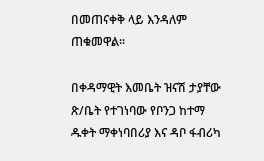በመጠናቀቅ ላይ እንዳለም ጠቁመዋል።

በቀዳማዊት እመቤት ዝናሽ ታያቸው ጽ/ቤት የተገነባው የቦንጋ ከተማ ዱቀት ማቀነባበሪያ እና ዳቦ ፋብሪካ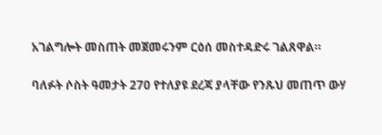አገልግሎት መስጠት መጀመሩንም ርዕሰ መስተዳድሩ ገልጸዋል።

ባለፉት ሶስት ዓመታት 270 የተለያዩ ደረጃ ያላቸው የንጹህ መጠጥ ውሃ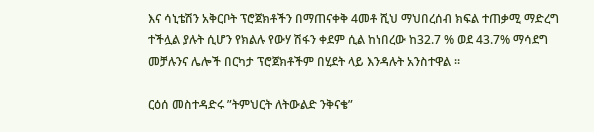እና ሳኒቴሽን አቅርቦት ፕሮጀክቶችን በማጠናቀቅ 4መቶ ሺህ ማህበረሰብ ክፍል ተጠቃሚ ማድረግ ተችሏል ያሉት ሲሆን የክልሉ የውሃ ሽፋን ቀደም ሲል ከነበረው ከ32.7 % ወደ 43.7% ማሳደግ መቻሉንና ሌሎች በርካታ ፕሮጀክቶችም በሂደት ላይ እንዳሉት አንስተዋል ።

ርዕሰ መስተዳድሩ ”ትምህርት ለትውልድ ንቅናቄ”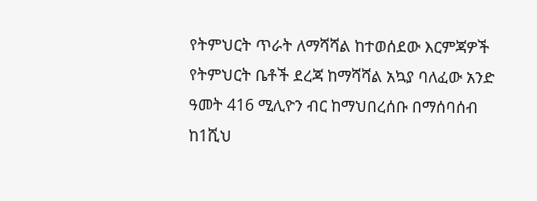የትምህርት ጥራት ለማሻሻል ከተወሰደው እርምጃዎች የትምህርት ቤቶች ደረጃ ከማሻሻል አኳያ ባለፈው አንድ ዓመት 416 ሚሊዮን ብር ከማህበረሰቡ በማሰባሰብ ከ1ሺህ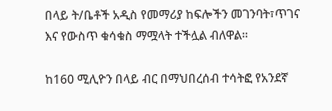በላይ ት/ቤቶች አዲስ የመማሪያ ከፍሎችን መገንባት፣ጥገና እና የውስጥ ቁሳቁስ ማሟላት ተችሏል ብለዋል።

ከ160 ሚሊዮን በላይ ብር በማህበረሰብ ተሳትፎ የአንደኛ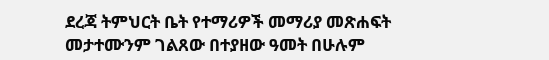ደረጃ ትምህርት ቤት የተማሪዎች መማሪያ መጽሐፍት መታተሙንም ገልጸው በተያዘው ዓመት በሁሉም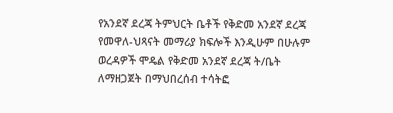የአንደኛ ደረጃ ትምህርት ቤቶች የቅድመ አንደኛ ደረጃ የመዋለ-ህጻናት መማሪያ ክፍሎች እንዲሁም በሁሉም ወረዳዎች ሞዴል የቅድመ አንደኛ ደረጃ ት/ቤት ለማዘጋጀት በማህበረሰብ ተሳትፎ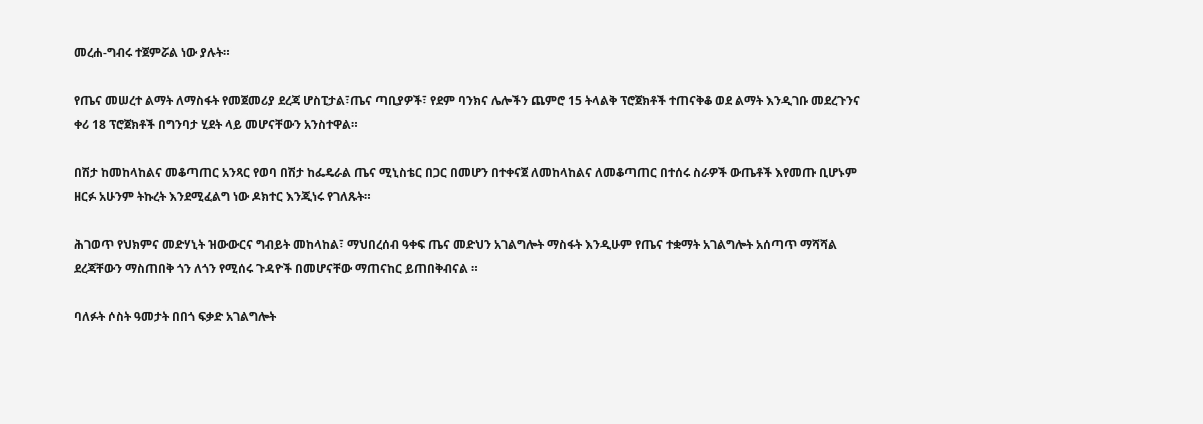መረሐ-ግብሩ ተጀምሯል ነው ያሉት።

የጤና መሠረተ ልማት ለማስፋት የመጀመሪያ ደረጃ ሆስፒታል፣ጤና ጣቢያዎች፣ የደም ባንክና ሌሎችን ጨምሮ 15 ትላልቅ ፕሮጀክቶች ተጠናቅቆ ወደ ልማት እንዲገቡ መደረጉንና ቀሪ 18 ፕሮጀክቶች በግንባታ ሂደት ላይ መሆናቸውን አንስተዋል።

በሽታ ከመከላከልና መቆጣጠር አንጻር የወባ በሽታ ከፌዴራል ጤና ሚኒስቴር በጋር በመሆን በተቀናጀ ለመከላከልና ለመቆጣጠር በተሰሩ ስራዎች ውጤቶች እየመጡ ቢሆኑም ዘርፉ አሁንም ትኩረት እንደሚፈልግ ነው ዶክተር እንጂነሩ የገለጹት።

ሕገወጥ የህክምና መድሃኒት ዝውውርና ግብይት መከላከል፣ ማህበረሰብ ዓቀፍ ጤና መድህን አገልግሎት ማስፋት እንዲሁም የጤና ተቋማት አገልግሎት አሰጣጥ ማሻሻል ደረጃቸውን ማስጠበቅ ጎን ለጎን የሚሰሩ ጉዳዮች በመሆናቸው ማጠናከር ይጠበቅብናል ።

ባለፉት ሶስት ዓመታት በበጎ ፍቃድ አገልግሎት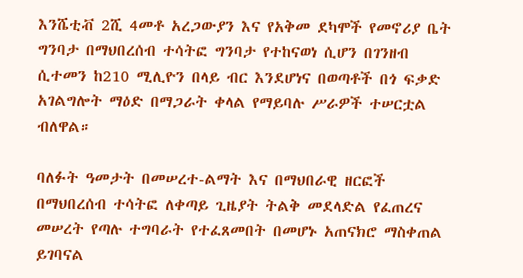እንሼቲቭ 2ሺ 4መቶ አረጋውያን እና የአቅመ ደካሞች የመኖሪያ ቤት ግንባታ በማህበረሰብ ተሳትፎ ግንባታ የተከናወነ ሲሆን በገንዘብ ሲተመን ከ210 ሚሊዮን በላይ ብር እንደሆነና በወጣቶች በጎ ፍቃድ አገልግሎት ማዕድ በማጋራት ቀላል የማይባሉ ሥራዎች ተሠርቷል ብለዋል።

ባለፉት ዓመታት በመሠረተ-ልማት እና በማህበራዊ ዘርፎች በማህበረሰብ ተሳትፎ ለቀጣይ ጊዜያት ትልቅ መደላድል የፈጠረና መሠረት የጣሉ ተግባራት የተፈጸመበት በመሆኑ አጠናክሮ ማስቀጠል ይገባናል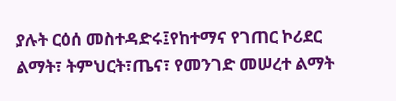ያሉት ርዕሰ መስተዳድሩ፤የከተማና የገጠር ኮሪደር ልማት፣ ትምህርት፣ጤና፣ የመንገድ መሠረተ ልማት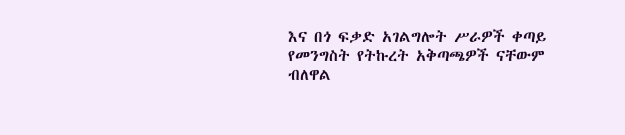እና በጎ ፍቃድ አገልግሎት ሥራዎች ቀጣይ የመንግስት የትኩረት አቅጣጫዎች ናቸውም ብለዋል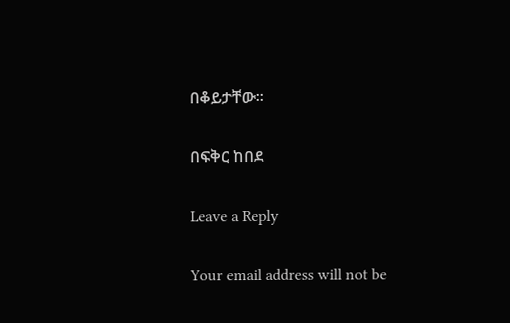በቆይታቸው።

በፍቅር ከበደ

Leave a Reply

Your email address will not be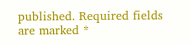published. Required fields are marked *